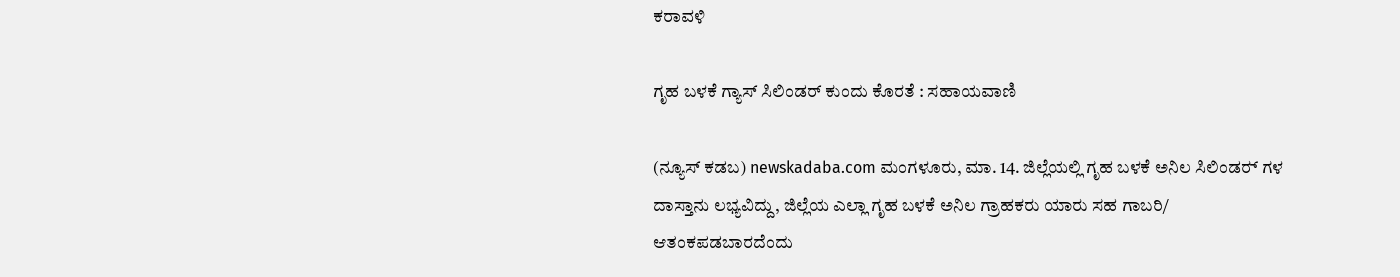ಕರಾವಳಿ

ಗೃಹ ಬಳಕೆ ಗ್ಯಾಸ್ ಸಿಲಿಂಡರ್ ಕುಂದು ಕೊರತೆ : ಸಹಾಯವಾಣಿ

(ನ್ಯೂಸ್ ಕಡಬ) newskadaba.com ಮಂಗಳೂರು, ಮಾ. 14. ಜಿಲ್ಲೆಯಲ್ಲಿ ಗೃಹ ಬಳಕೆ ಅನಿಲ ಸಿಲಿಂಡರ್‍ ಗಳ ದಾಸ್ತಾನು ಲಭ್ಯವಿದ್ದು, ಜಿಲ್ಲೆಯ ಎಲ್ಲಾ ಗೃಹ ಬಳಕೆ ಅನಿಲ ಗ್ರಾಹಕರು ಯಾರು ಸಹ ಗಾಬರಿ/ ಆತಂಕಪಡಬಾರದೆಂದು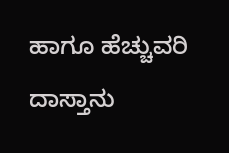ಹಾಗೂ ಹೆಚ್ಚುವರಿ ದಾಸ್ತಾನು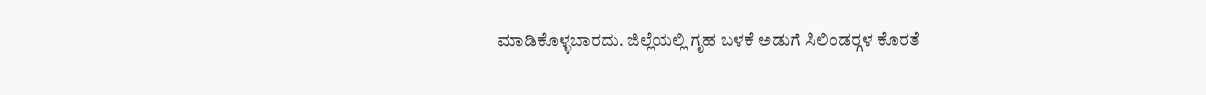ಮಾಡಿಕೊಳ್ಳಬಾರದು. ಜಿಲ್ಲೆಯಲ್ಲಿ ಗೃಹ ಬಳಕೆ ಅಡುಗೆ ಸಿಲಿಂಡರ್‍ಗಳ ಕೊರತೆ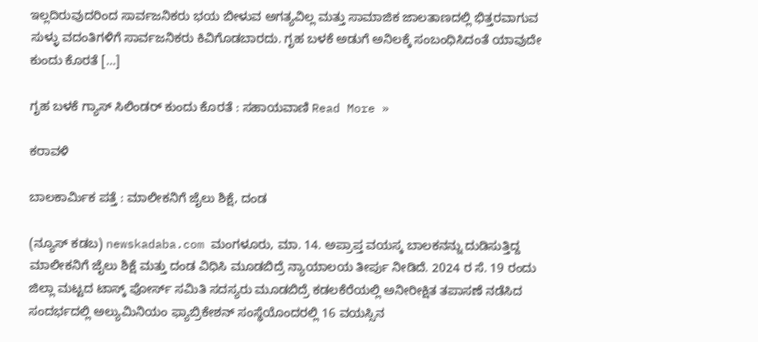ಇಲ್ಲದಿರುವುದರಿಂದ ಸಾರ್ವಜನಿಕರು ಭಯ ಬೀಳುವ ಅಗತ್ಯವಿಲ್ಲ ಮತ್ತು ಸಾಮಾಜಿಕ ಜಾಲತಾಣದಲ್ಲಿ ಭಿತ್ತರವಾಗುವ ಸುಳ್ಳು ವದಂತಿಗಳಿಗೆ ಸಾರ್ವಜನಿಕರು ಕಿವಿಗೊಡಬಾರದು. ಗೃಹ ಬಳಕೆ ಅಡುಗೆ ಅನಿಲಕ್ಕೆ ಸಂಬಂಧಿಸಿದಂತೆ ಯಾವುದೇ ಕುಂದು ಕೊರತೆ […]

ಗೃಹ ಬಳಕೆ ಗ್ಯಾಸ್ ಸಿಲಿಂಡರ್ ಕುಂದು ಕೊರತೆ : ಸಹಾಯವಾಣಿ Read More »

ಕರಾವಳಿ

ಬಾಲಕಾರ್ಮಿಕ ಪತ್ತೆ : ಮಾಲೀಕನಿಗೆ ಜೈಲು ಶಿಕ್ಷೆ, ದಂಡ

(ನ್ಯೂಸ್ ಕಡಬ) newskadaba.com ಮಂಗಳೂರು, ಮಾ. 14. ಅಪ್ರಾಪ್ತ ವಯಸ್ಕ ಬಾಲಕನನ್ನು ದುಡಿಸುತ್ತಿದ್ದ ಮಾಲೀಕನಿಗೆ ಜೈಲು ಶಿಕ್ಷೆ ಮತ್ತು ದಂಡ ವಿಧಿಸಿ ಮೂಡಬಿದ್ರೆ ನ್ಯಾಯಾಲಯ ತೀರ್ಪು ನೀಡಿದೆ. 2024 ರ ಸೆ. 19 ರಂದು ಜಿಲ್ಲಾ ಮಟ್ಟದ ಟಾಸ್ಕ್ ಪೋರ್ಸ್ ಸಮಿತಿ ಸದಸ್ಯರು ಮೂಡಬಿದ್ರೆ ಕಡಲಕೆರೆಯಲ್ಲಿ ಅನೀರೀಕ್ಷಿತ ತಪಾಸಣೆ ನಡೆಸಿದ ಸಂದರ್ಭದಲ್ಲಿ ಅಲ್ಯುಮಿನಿಯಂ ಫ್ಯಾಬ್ರಿಕೇಶನ್ ಸಂಸ್ಥೆಯೊಂದರಲ್ಲಿ 16 ವಯಸ್ಸಿನ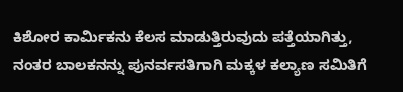ಕಿಶೋರ ಕಾರ್ಮಿಕನು ಕೆಲಸ ಮಾಡುತ್ತಿರುವುದು ಪತ್ತೆಯಾಗಿತ್ತು, ನಂತರ ಬಾಲಕನನ್ನು ಪುನರ್ವಸತಿಗಾಗಿ ಮಕ್ಕಳ ಕಲ್ಯಾಣ ಸಮಿತಿಗೆ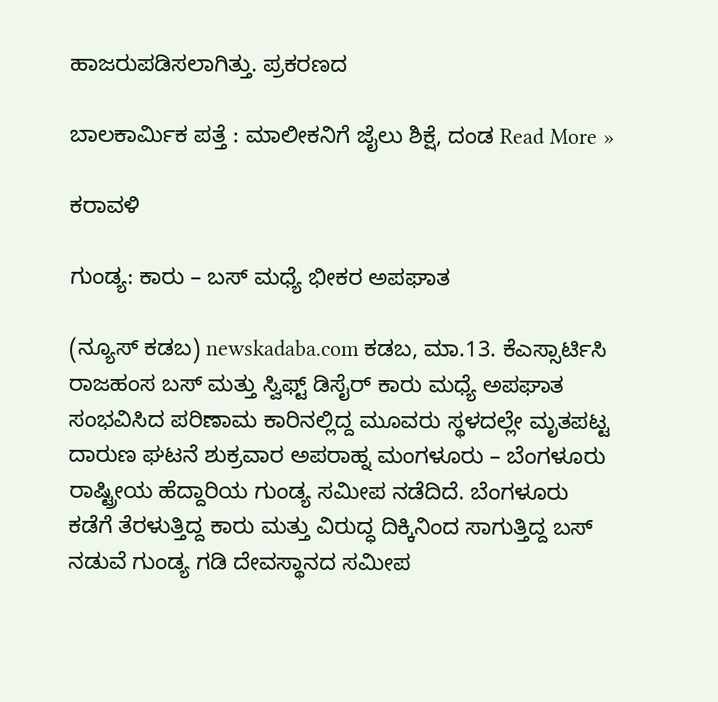ಹಾಜರುಪಡಿಸಲಾಗಿತ್ತು. ಪ್ರಕರಣದ

ಬಾಲಕಾರ್ಮಿಕ ಪತ್ತೆ : ಮಾಲೀಕನಿಗೆ ಜೈಲು ಶಿಕ್ಷೆ, ದಂಡ Read More »

ಕರಾವಳಿ

ಗುಂಡ್ಯ: ಕಾರು – ಬಸ್ ಮಧ್ಯೆ ಭೀಕರ ಅಪಘಾತ

(ನ್ಯೂಸ್ ಕಡಬ) newskadaba.com ಕಡಬ, ಮಾ.13. ಕೆಎಸ್ಸಾರ್ಟಿಸಿ ರಾಜಹಂಸ ಬಸ್ ಮತ್ತು ಸ್ವಿಫ್ಟ್ ಡಿಸೈರ್ ಕಾರು ಮಧ್ಯೆ ಅಪಘಾತ ಸಂಭವಿಸಿದ ಪರಿಣಾಮ ಕಾರಿನಲ್ಲಿದ್ದ ಮೂವರು ಸ್ಥಳದಲ್ಲೇ ಮೃತಪಟ್ಟ ದಾರುಣ ಘಟನೆ ಶುಕ್ರವಾರ ಅಪರಾಹ್ನ ಮಂಗಳೂರು – ಬೆಂಗಳೂರು ರಾಷ್ಟ್ರೀಯ ಹೆದ್ದಾರಿಯ ಗುಂಡ್ಯ ಸಮೀಪ ನಡೆದಿದೆ. ಬೆಂಗಳೂರು ಕಡೆಗೆ ತೆರಳುತ್ತಿದ್ದ ಕಾರು ಮತ್ತು ವಿರುದ್ಧ ದಿಕ್ಕಿನಿಂದ ಸಾಗುತ್ತಿದ್ದ ಬಸ್ ನಡುವೆ ಗುಂಡ್ಯ ಗಡಿ ದೇವಸ್ಥಾನದ ಸಮೀಪ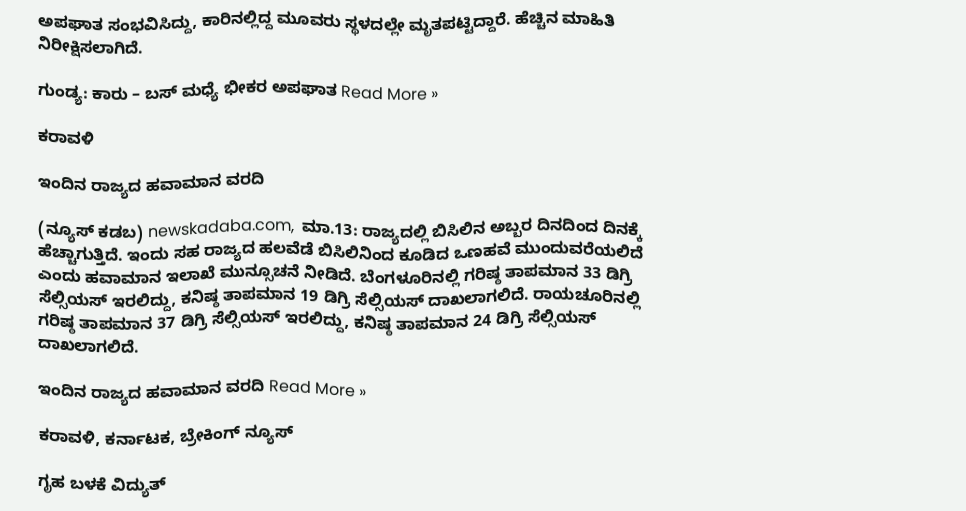ಅಪಘಾತ ಸಂಭವಿಸಿದ್ದು, ಕಾರಿನಲ್ಲಿದ್ದ ಮೂವರು ಸ್ಥಳದಲ್ಲೇ ಮೃತಪಟ್ಟಿದ್ದಾರೆ. ಹೆಚ್ಚಿನ ಮಾಹಿತಿ ನಿರೀಕ್ಷಿಸಲಾಗಿದೆ.

ಗುಂಡ್ಯ: ಕಾರು – ಬಸ್ ಮಧ್ಯೆ ಭೀಕರ ಅಪಘಾತ Read More »

ಕರಾವಳಿ

ಇಂದಿನ ರಾಜ್ಯದ ಹವಾಮಾನ ವರದಿ

(ನ್ಯೂಸ್‌ ಕಡಬ) newskadaba.com,  ಮಾ.13: ರಾಜ್ಯದಲ್ಲಿ ಬಿಸಿಲಿನ ಅಬ್ಬರ ದಿನದಿಂದ ದಿನಕ್ಕೆ ಹೆಚ್ಚಾಗುತ್ತಿದೆ. ಇಂದು ಸಹ ರಾಜ್ಯದ ಹಲವೆಡೆ ಬಿಸಿಲಿನಿಂದ ಕೂಡಿದ ಒಣಹವೆ ಮುಂದುವರೆಯಲಿದೆ ಎಂದು ಹವಾಮಾನ ಇಲಾಖೆ ಮುನ್ಸೂಚನೆ ನೀಡಿದೆ. ಬೆಂಗಳೂರಿನಲ್ಲಿ ಗರಿಷ್ಠ ತಾಪಮಾನ 33 ಡಿಗ್ರಿ ಸೆಲ್ಸಿಯಸ್ ಇರಲಿದ್ದು, ಕನಿಷ್ಠ ತಾಪಮಾನ 19 ಡಿಗ್ರಿ ಸೆಲ್ಸಿಯಸ್ ದಾಖಲಾಗಲಿದೆ. ರಾಯಚೂರಿನಲ್ಲಿ ಗರಿಷ್ಠ ತಾಪಮಾನ 37 ಡಿಗ್ರಿ ಸೆಲ್ಸಿಯಸ್ ಇರಲಿದ್ದು, ಕನಿಷ್ಠ ತಾಪಮಾನ 24 ಡಿಗ್ರಿ ಸೆಲ್ಸಿಯಸ್ ದಾಖಲಾಗಲಿದೆ.

ಇಂದಿನ ರಾಜ್ಯದ ಹವಾಮಾನ ವರದಿ Read More »

ಕರಾವಳಿ, ಕರ್ನಾಟಕ, ಬ್ರೇಕಿಂಗ್ ನ್ಯೂಸ್

ಗೃಹ ಬಳಕೆ ವಿದ್ಯುತ್‌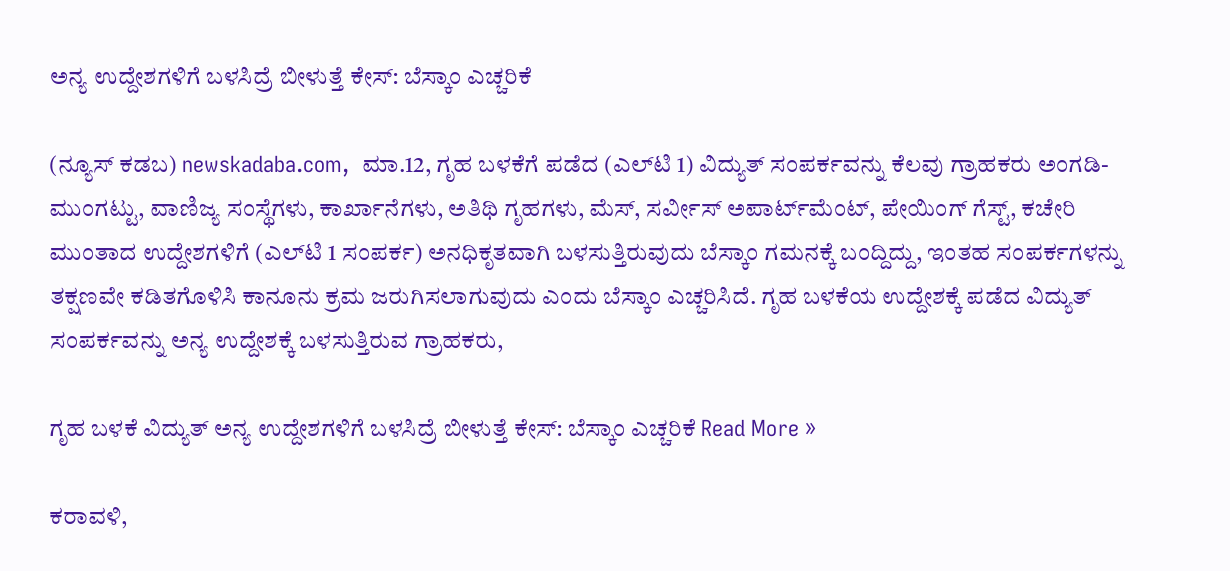ಅನ್ಯ ಉದ್ದೇಶಗಳಿಗೆ ಬಳಸಿದ್ರೆ ಬೀಳುತ್ತೆ ಕೇಸ್‌: ಬೆಸ್ಕಾಂ ಎಚ್ಚರಿಕೆ

(ನ್ಯೂಸ್‌ ಕಡಬ) newskadaba.com,  ಮಾ.12, ಗೃಹ ಬಳಕೆಗೆ ಪಡೆದ (ಎಲ್‌ಟಿ 1) ವಿದ್ಯುತ್‌ ಸಂಪರ್ಕವನ್ನು ಕೆಲವು ಗ್ರಾಹಕರು ಅಂಗಡಿ-ಮುಂಗಟ್ಟು, ವಾಣಿಜ್ಯ ಸಂಸ್ಥೆಗಳು, ಕಾರ್ಖಾನೆಗಳು, ಅತಿಥಿ ಗೃಹಗಳು, ಮೆಸ್‌, ಸರ್ವೀಸ್ ಅಪಾರ್ಟ್‌ಮೆಂಟ್‌, ಪೇಯಿಂಗ್‌ ಗೆಸ್ಟ್‌, ಕಚೇರಿ ಮುಂತಾದ ಉದ್ದೇಶಗಳಿಗೆ (ಎಲ್‌ಟಿ 1 ಸಂಪರ್ಕ) ಅನಧಿಕೃತವಾಗಿ ಬಳಸುತ್ತಿರುವುದು ಬೆಸ್ಕಾಂ ಗಮನಕ್ಕೆ ಬಂದ್ದಿದ್ದು, ಇಂತಹ ಸಂಪರ್ಕಗಳನ್ನು ತಕ್ಷಣವೇ ಕಡಿತಗೊಳಿಸಿ ಕಾನೂನು ಕ್ರಮ ಜರುಗಿಸಲಾಗುವುದು ಎಂದು ಬೆಸ್ಕಾಂ ಎಚ್ಚರಿಸಿದೆ. ಗೃಹ ಬಳಕೆಯ ಉದ್ದೇಶಕ್ಕೆ ಪಡೆದ ವಿದ್ಯುತ್‌ ಸಂಪರ್ಕವನ್ನು ಅನ್ಯ ಉದ್ದೇಶಕ್ಕೆ ಬಳಸುತ್ತಿರುವ ಗ್ರಾಹಕರು,

ಗೃಹ ಬಳಕೆ ವಿದ್ಯುತ್‌ ಅನ್ಯ ಉದ್ದೇಶಗಳಿಗೆ ಬಳಸಿದ್ರೆ ಬೀಳುತ್ತೆ ಕೇಸ್‌: ಬೆಸ್ಕಾಂ ಎಚ್ಚರಿಕೆ Read More »

ಕರಾವಳಿ,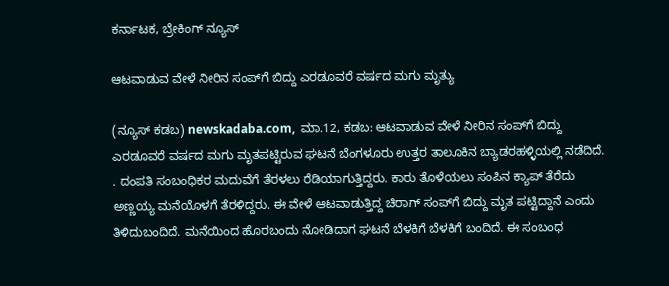ಕರ್ನಾಟಕ, ಬ್ರೇಕಿಂಗ್ ನ್ಯೂಸ್

ಆಟವಾಡುವ ವೇಳೆ ನೀರಿನ ಸಂಪ್‌ಗೆ ಬಿದ್ದು ಎರಡೂವರೆ ವರ್ಷದ ಮಗು ಮೃತ್ಯು

(ನ್ಯೂಸ್‌ ಕಡಬ) newskadaba.com,  ಮಾ.12, ಕಡಬ: ಆಟವಾಡುವ ವೇಳೆ ನೀರಿನ ಸಂಪ್‌ಗೆ ಬಿದ್ದು ಎರಡೂವರೆ ವರ್ಷದ ಮಗು ಮೃತಪಟ್ಟಿರುವ ಘಟನೆ ಬೆಂಗಳೂರು ಉತ್ತರ ತಾಲೂಕಿನ ಬ್ಯಾಡರಹಳ್ಳಿಯಲ್ಲಿ ನಡೆದಿದೆ. . ದಂಪತಿ ಸಂಬಂಧಿಕರ ಮದುವೆಗೆ ತೆರಳಲು ರೆಡಿಯಾಗುತ್ತಿದ್ದರು. ಕಾರು ತೊಳೆಯಲು ಸಂಪಿನ ಕ್ಯಾಪ್‌ ತೆರೆದು ಅಣ್ಣಯ್ಯ ಮನೆಯೊಳಗೆ ತೆರಳಿದ್ದರು. ಈ ವೇಳೆ ಆಟವಾಡುತ್ತಿದ್ದ ಚಿರಾಗ್ ಸಂಪ್‌ಗೆ ಬಿದ್ದು ಮೃತ ಪಟ್ಟಿದ್ದಾನೆ ಎಂದು ತಿಳಿದುಬಂದಿದೆ. ಮನೆಯಿಂದ ಹೊರಬಂದು ನೋಡಿದಾಗ ಘಟನೆ ಬೆಳಕಿಗೆ ಬೆಳಕಿಗೆ ಬಂದಿದೆ. ಈ ಸಂಬಂಧ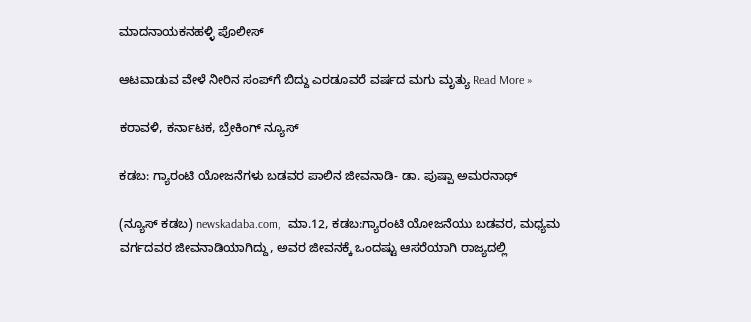ಮಾದನಾಯಕನಹಳ್ಳಿ ಪೊಲೀಸ್

ಆಟವಾಡುವ ವೇಳೆ ನೀರಿನ ಸಂಪ್‌ಗೆ ಬಿದ್ದು ಎರಡೂವರೆ ವರ್ಷದ ಮಗು ಮೃತ್ಯು Read More »

ಕರಾವಳಿ, ಕರ್ನಾಟಕ, ಬ್ರೇಕಿಂಗ್ ನ್ಯೂಸ್

ಕಡಬ: ಗ್ಯಾರಂಟಿ ಯೋಜನೆಗಳು ಬಡವರ ಪಾಲಿನ ಜೀವನಾಡಿ- ಡಾ. ಪುಷ್ಪಾ ಅಮರನಾಥ್

(ನ್ಯೂಸ್‌ ಕಡಬ) newskadaba.com,  ಮಾ.12, ಕಡಬ:ಗ್ಯಾರಂಟಿ ಯೋಜನೆಯು ಬಡವರ, ಮಧ್ಯಮ ವರ್ಗದವರ ಜೀವನಾಡಿಯಾಗಿದ್ದು, ಅವರ ಜೀವನಕ್ಕೆ ಒಂದಷ್ಟು ಆಸರೆಯಾಗಿ ರಾಜ್ಯದಲ್ಲಿ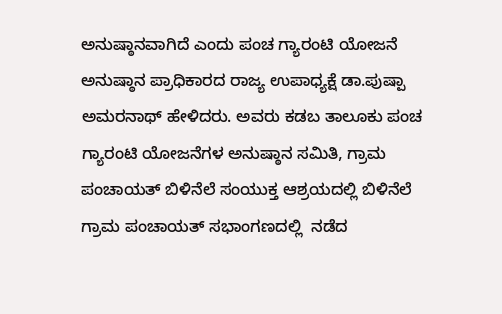ಅನುಷ್ಠಾನವಾಗಿದೆ ಎಂದು ಪಂಚ ಗ್ಯಾರಂಟಿ ಯೋಜನೆ ಅನುಷ್ಠಾನ ಪ್ರಾಧಿಕಾರದ ರಾಜ್ಯ ಉಪಾಧ್ಯಕ್ಷೆ ಡಾ.ಪುಷ್ಪಾ ಅಮರನಾಥ್ ಹೇಳಿದರು. ಅವರು ಕಡಬ ತಾಲೂಕು ಪಂಚ ಗ್ಯಾರಂಟಿ ಯೋಜನೆಗಳ ಅನುಷ್ಠಾನ ಸಮಿತಿ, ಗ್ರಾಮ ಪಂಚಾಯತ್ ಬಿಳಿನೆಲೆ ಸಂಯುಕ್ತ ಆಶ್ರಯದಲ್ಲಿ ಬಿಳಿನೆಲೆ ಗ್ರಾಮ ಪಂಚಾಯತ್ ಸಭಾಂಗಣದಲ್ಲಿ  ನಡೆದ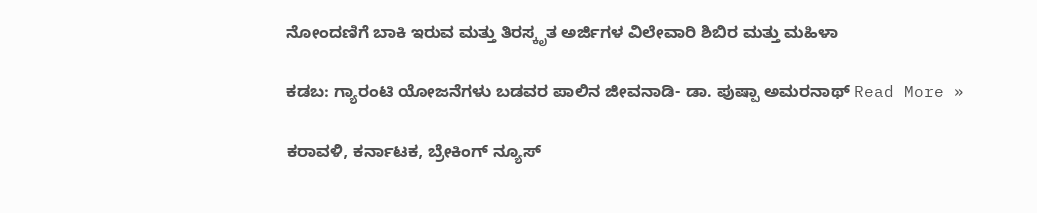ನೋಂದಣಿಗೆ ಬಾಕಿ ಇರುವ ಮತ್ತು ತಿರಸ್ಕೃತ ಅರ್ಜಿಗಳ ವಿಲೇವಾರಿ ಶಿಬಿರ ಮತ್ತು ಮಹಿಳಾ

ಕಡಬ: ಗ್ಯಾರಂಟಿ ಯೋಜನೆಗಳು ಬಡವರ ಪಾಲಿನ ಜೀವನಾಡಿ- ಡಾ. ಪುಷ್ಪಾ ಅಮರನಾಥ್ Read More »

ಕರಾವಳಿ, ಕರ್ನಾಟಕ, ಬ್ರೇಕಿಂಗ್ ನ್ಯೂಸ್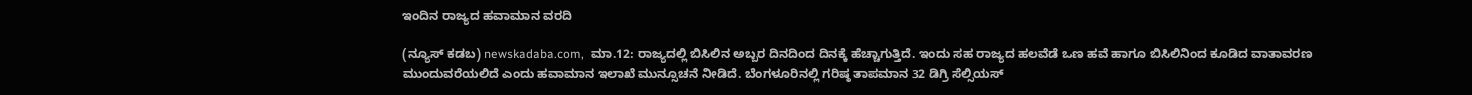ಇಂದಿನ ರಾಜ್ಯದ ಹವಾಮಾನ ವರದಿ

(ನ್ಯೂಸ್‌ ಕಡಬ) newskadaba.com,  ಮಾ.12: ರಾಜ್ಯದಲ್ಲಿ ಬಿಸಿಲಿನ ಅಬ್ಬರ ದಿನದಿಂದ ದಿನಕ್ಕೆ ಹೆಚ್ಚಾಗುತ್ತಿದೆ. ಇಂದು ಸಹ ರಾಜ್ಯದ ಹಲವೆಡೆ ಒಣ ಹವೆ ಹಾಗೂ ಬಿಸಿಲಿನಿಂದ ಕೂಡಿದ ವಾತಾವರಣ ಮುಂದುವರೆಯಲಿದೆ ಎಂದು ಹವಾಮಾನ ಇಲಾಖೆ ಮುನ್ಸೂಚನೆ ನೀಡಿದೆ. ಬೆಂಗಳೂರಿನಲ್ಲಿ ಗರಿಷ್ಠ ತಾಪಮಾನ 32 ಡಿಗ್ರಿ ಸೆಲ್ಸಿಯಸ್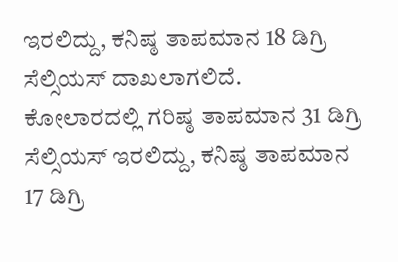ಇರಲಿದ್ದು, ಕನಿಷ್ಠ ತಾಪಮಾನ 18 ಡಿಗ್ರಿ ಸೆಲ್ಸಿಯಸ್ ದಾಖಲಾಗಲಿದೆ. ಕೋಲಾರದಲ್ಲಿ ಗರಿಷ್ಠ ತಾಪಮಾನ 31 ಡಿಗ್ರಿ ಸೆಲ್ಸಿಯಸ್ ಇರಲಿದ್ದು, ಕನಿಷ್ಠ ತಾಪಮಾನ 17 ಡಿಗ್ರಿ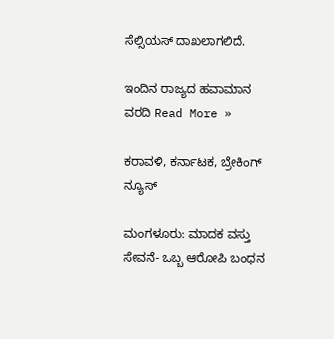ಸೆಲ್ಸಿಯಸ್ ದಾಖಲಾಗಲಿದೆ.

ಇಂದಿನ ರಾಜ್ಯದ ಹವಾಮಾನ ವರದಿ Read More »

ಕರಾವಳಿ, ಕರ್ನಾಟಕ, ಬ್ರೇಕಿಂಗ್ ನ್ಯೂಸ್

ಮಂಗಳೂರು: ಮಾದಕ ವಸ್ತು ಸೇವನೆ- ಒಬ್ಬ ಆರೋಪಿ ಬಂಧನ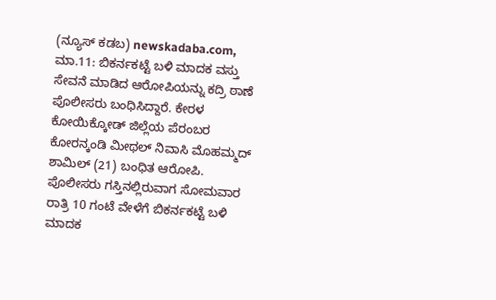(ನ್ಯೂಸ್‌ ಕಡಬ) newskadaba.com,  ಮಾ.11: ಬಿಕರ್ನಕಟ್ಟೆ ಬಳಿ ಮಾದಕ ವಸ್ತು ಸೇವನೆ ಮಾಡಿದ ಆರೋಪಿಯನ್ನು ಕದ್ರಿ ಠಾಣೆ ಪೊಲೀಸರು ಬಂಧಿಸಿದ್ದಾರೆ. ಕೇರಳ ಕೋಯಿಕ್ಕೋಡ್ ಜಿಲ್ಲೆಯ ಪೆರಂಬರ ಕೋರನ್ಕಂಡಿ ಮೀಥಲ್ ನಿವಾಸಿ ಮೊಹಮ್ಮದ್ ಶಾಮಿಲ್ (21) ಬಂಧಿತ ಆರೋಪಿ. ಪೊಲೀಸರು ಗಸ್ತಿನಲ್ಲಿರುವಾಗ ಸೋಮವಾರ ರಾತ್ರಿ 10 ಗಂಟೆ ವೇಳೆಗೆ ಬಿಕರ್ನಕಟ್ಟೆ ಬಳಿ ಮಾದಕ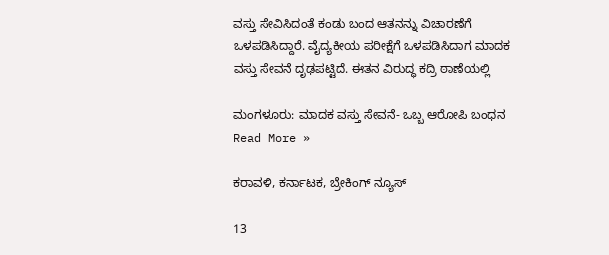ವಸ್ತು ಸೇವಿಸಿದಂತೆ ಕಂಡು ಬಂದ ಆತನನ್ನು ವಿಚಾರಣೆಗೆ ಒಳಪಡಿಸಿದ್ದಾರೆ. ವೈದ್ಯಕೀಯ ಪರೀಕ್ಷೆಗೆ ಒಳಪಡಿಸಿದಾಗ ಮಾದಕ ವಸ್ತು ಸೇವನೆ ದೃಢಪಟ್ಟಿದೆ. ಈತನ ವಿರುದ್ಧ ಕದ್ರಿ ಠಾಣೆಯಲ್ಲಿ

ಮಂಗಳೂರು: ಮಾದಕ ವಸ್ತು ಸೇವನೆ- ಒಬ್ಬ ಆರೋಪಿ ಬಂಧನ Read More »

ಕರಾವಳಿ, ಕರ್ನಾಟಕ, ಬ್ರೇಕಿಂಗ್ ನ್ಯೂಸ್

13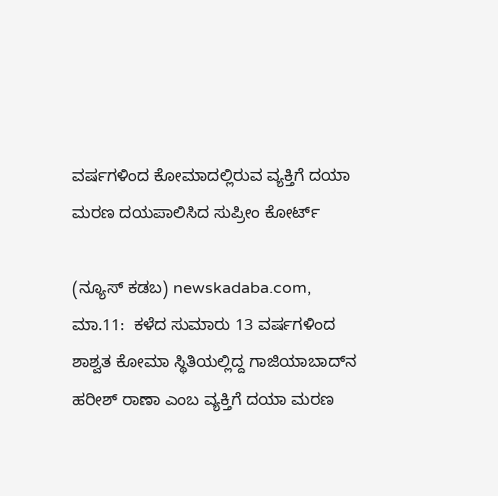ವರ್ಷಗಳಿಂದ ಕೋಮಾದಲ್ಲಿರುವ ವ್ಯಕ್ತಿಗೆ ದಯಾ ಮರಣ ದಯಪಾಲಿಸಿದ ಸುಪ್ರೀಂ ಕೋರ್ಟ್‌

(ನ್ಯೂಸ್‌ ಕಡಬ) newskadaba.com,  ಮಾ.11:  ಕಳೆದ ಸುಮಾರು 13 ವರ್ಷಗಳಿಂದ ಶಾಶ್ವತ ಕೋಮಾ ಸ್ಥಿತಿಯಲ್ಲಿದ್ದ ಗಾಜಿಯಾಬಾದ್‌ನ ಹರೀಶ್‌ ರಾಣಾ ಎಂಬ ವ್ಯಕ್ತಿಗೆ ದಯಾ ಮರಣ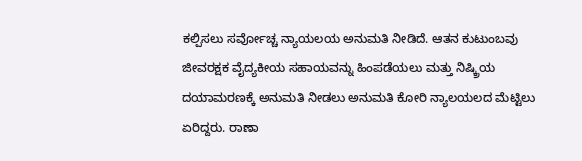ಕಲ್ಪಿಸಲು ಸರ್ವೋಚ್ಚ ನ್ಯಾಯಲಯ ಅನುಮತಿ ನೀಡಿದೆ. ಆತನ ಕುಟುಂಬವು ಜೀವರಕ್ಷಕ ವೈದ್ಯಕೀಯ ಸಹಾಯವನ್ನು ಹಿಂಪಡೆಯಲು ಮತ್ತು ನಿಷ್ಕ್ರಿಯ ದಯಾಮರಣಕ್ಕೆ ಅನುಮತಿ ನೀಡಲು ಅನುಮತಿ ಕೋರಿ ನ್ಯಾಲಯಲದ ಮೆಟ್ಟಿಲು ಏರಿದ್ದರು. ರಾಣಾ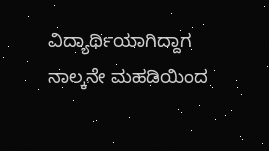ವಿದ್ಯಾರ್ಥಿಯಾಗಿದ್ದಾಗ ನಾಲ್ಕನೇ ಮಹಡಿಯಿಂದ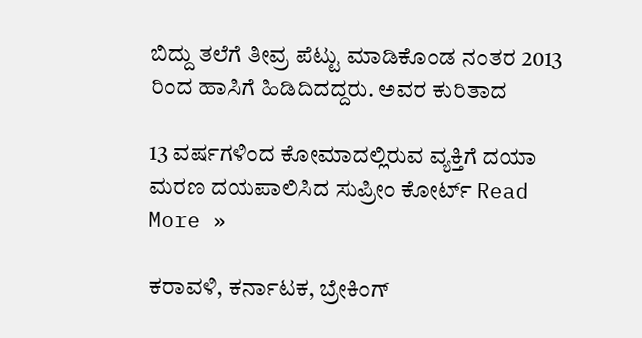ಬಿದ್ದು ತಲೆಗೆ ತೀವ್ರ ಪೆಟ್ಟು ಮಾಡಿಕೊಂಡ ನಂತರ 2013 ರಿಂದ ಹಾಸಿಗೆ ಹಿಡಿದಿದದ್ದರು. ಅವರ ಕುರಿತಾದ

13 ವರ್ಷಗಳಿಂದ ಕೋಮಾದಲ್ಲಿರುವ ವ್ಯಕ್ತಿಗೆ ದಯಾ ಮರಣ ದಯಪಾಲಿಸಿದ ಸುಪ್ರೀಂ ಕೋರ್ಟ್‌ Read More »

ಕರಾವಳಿ, ಕರ್ನಾಟಕ, ಬ್ರೇಕಿಂಗ್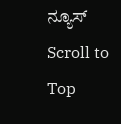ನ್ಯೂಸ್
Scroll to Top